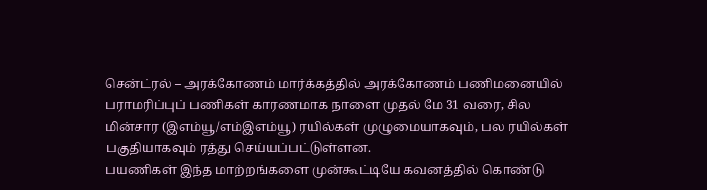சென்ட்ரல் – அரக்கோணம் மார்க்கத்தில் அரக்கோணம் பணிமனையில் பராமரிப்புப் பணிகள் காரணமாக நாளை முதல் மே 31 வரை, சில மின்சார (இஎம்யூ/எம்இஎம்யூ) ரயில்கள் முழுமையாகவும், பல ரயில்கள் பகுதியாகவும் ரத்து செய்யப்பட்டுள்ளன.
பயணிகள் இந்த மாற்றங்களை முன்கூட்டியே கவனத்தில் கொண்டு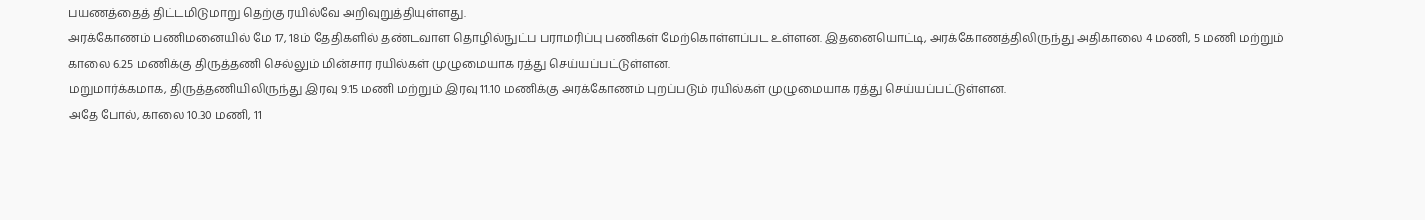பயணத்தைத் திட்டமிடுமாறு தெற்கு ரயில்வே அறிவுறுத்தியுள்ளது.
அரக்கோணம் பணிமனையில் மே 17, 18ம் தேதிகளில் தண்டவாள தொழில்நுட்ப பராமரிப்பு பணிகள் மேற்கொள்ளப்பட உள்ளன. இதனையொட்டி, அரக்கோணத்திலிருந்து அதிகாலை 4 மணி, 5 மணி மற்றும் காலை 6.25 மணிக்கு திருத்தணி செல்லும் மின்சார ரயில்கள் முழுமையாக ரத்து செய்யப்பட்டுள்ளன.
மறுமார்க்கமாக, திருத்தணியிலிருந்து இரவு 9.15 மணி மற்றும் இரவு 11.10 மணிக்கு அரக்கோணம் புறப்படும் ரயில்கள் முழுமையாக ரத்து செய்யப்பட்டுள்ளன.
அதே போல், காலை 10.30 மணி, 11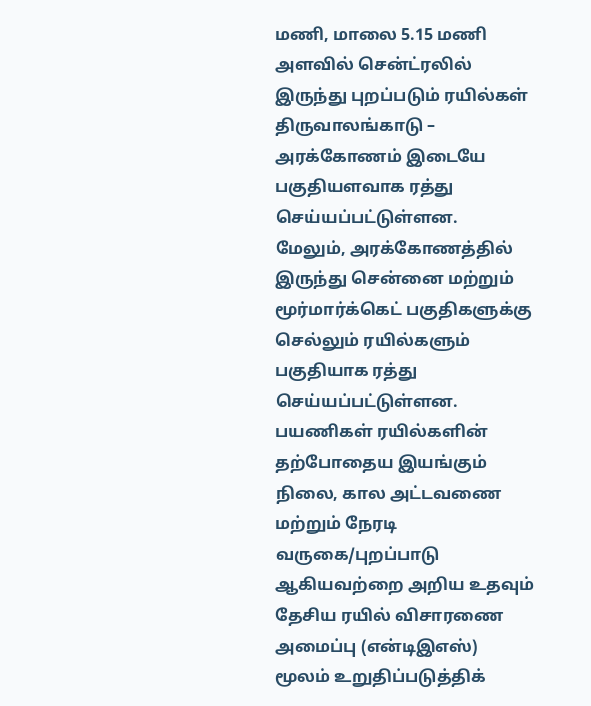மணி, மாலை 5.15 மணி அளவில் சென்ட்ரலில் இருந்து புறப்படும் ரயில்கள் திருவாலங்காடு – அரக்கோணம் இடையே பகுதியளவாக ரத்து செய்யப்பட்டுள்ளன.
மேலும், அரக்கோணத்தில் இருந்து சென்னை மற்றும் மூர்மார்க்கெட் பகுதிகளுக்கு செல்லும் ரயில்களும் பகுதியாக ரத்து செய்யப்பட்டுள்ளன.
பயணிகள் ரயில்களின் தற்போதைய இயங்கும் நிலை, கால அட்டவணை மற்றும் நேரடி வருகை/புறப்பாடு ஆகியவற்றை அறிய உதவும் தேசிய ரயில் விசாரணை அமைப்பு (என்டிஇஎஸ்) மூலம் உறுதிப்படுத்திக்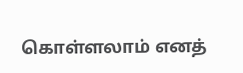கொள்ளலாம் எனத்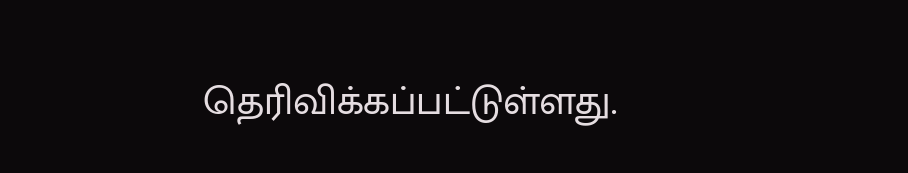தெரிவிக்கப்பட்டுள்ளது.